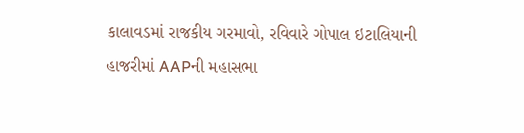કાલાવડમાં રાજકીય ગરમાવો, રવિવારે ગોપાલ ઇટાલિયાની હાજરીમાં AAPની મહાસભા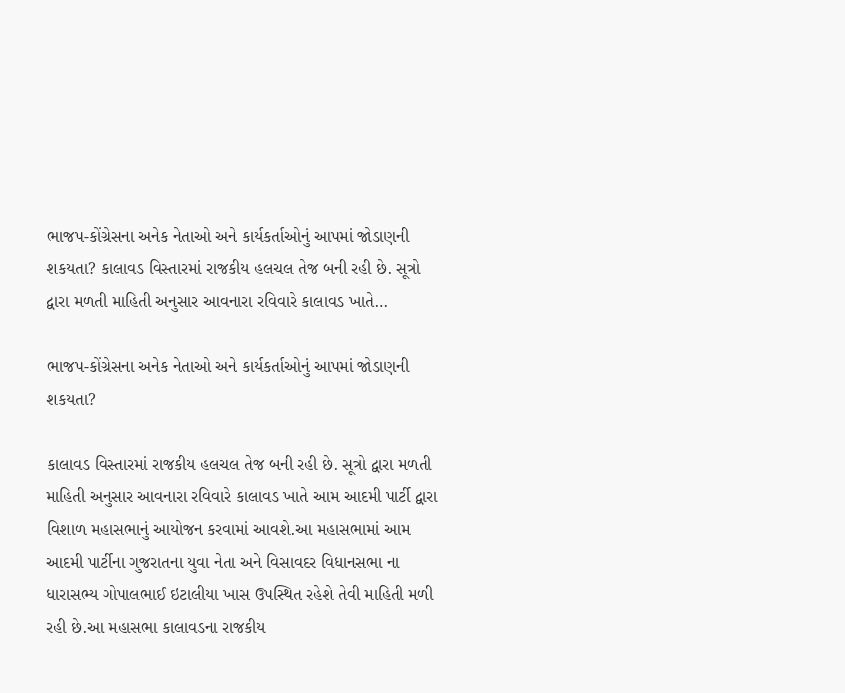ભાજપ-કોંગ્રેસના અનેક નેતાઓ અને કાર્યકર્તાઓનું આપમાં જોડાણની શકયતા? કાલાવડ વિસ્તારમાં રાજકીય હલચલ તેજ બની રહી છે. સૂત્રો દ્વારા મળતી માહિતી અનુસાર આવનારા રવિવારે કાલાવડ ખાતે…

ભાજપ-કોંગ્રેસના અનેક નેતાઓ અને કાર્યકર્તાઓનું આપમાં જોડાણની શકયતા?

કાલાવડ વિસ્તારમાં રાજકીય હલચલ તેજ બની રહી છે. સૂત્રો દ્વારા મળતી માહિતી અનુસાર આવનારા રવિવારે કાલાવડ ખાતે આમ આદમી પાર્ટી દ્વારા વિશાળ મહાસભાનું આયોજન કરવામાં આવશે.આ મહાસભામાં આમ આદમી પાર્ટીના ગુજરાતના યુવા નેતા અને વિસાવદર વિધાનસભા ના ધારાસભ્ય ગોપાલભાઈ ઇટાલીયા ખાસ ઉપસ્થિત રહેશે તેવી માહિતી મળી રહી છે.આ મહાસભા કાલાવડના રાજકીય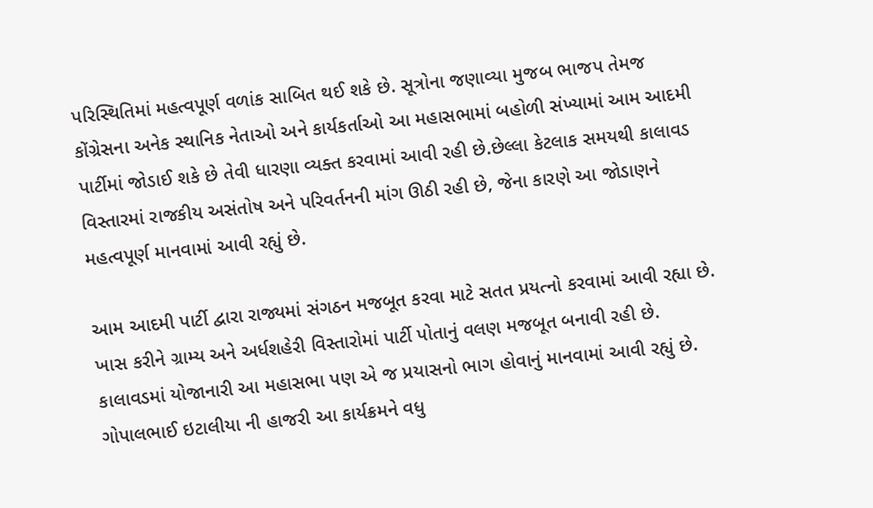પરિસ્થિતિમાં મહત્વપૂર્ણ વળાંક સાબિત થઈ શકે છે. સૂત્રોના જણાવ્યા મુજબ ભાજપ તેમજ કોંગ્રેસના અનેક સ્થાનિક નેતાઓ અને કાર્યકર્તાઓ આ મહાસભામાં બહોળી સંખ્યામાં આમ આદમી પાર્ટીમાં જોડાઈ શકે છે તેવી ધારણા વ્યક્ત કરવામાં આવી રહી છે.છેલ્લા કેટલાક સમયથી કાલાવડ વિસ્તારમાં રાજકીય અસંતોષ અને પરિવર્તનની માંગ ઊઠી રહી છે, જેના કારણે આ જોડાણને મહત્વપૂર્ણ માનવામાં આવી રહ્યું છે.

આમ આદમી પાર્ટી દ્વારા રાજ્યમાં સંગઠન મજબૂત કરવા માટે સતત પ્રયત્નો કરવામાં આવી રહ્યા છે. ખાસ કરીને ગ્રામ્ય અને અર્ધશહેરી વિસ્તારોમાં પાર્ટી પોતાનું વલણ મજબૂત બનાવી રહી છે. કાલાવડમાં યોજાનારી આ મહાસભા પણ એ જ પ્રયાસનો ભાગ હોવાનું માનવામાં આવી રહ્યું છે. ગોપાલભાઈ ઇટાલીયા ની હાજરી આ કાર્યક્રમને વધુ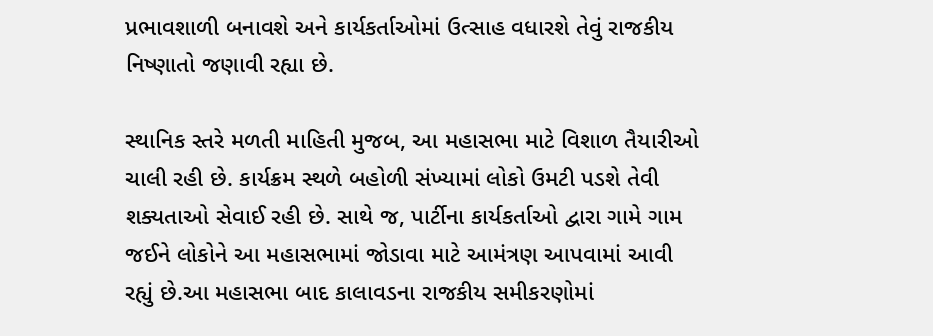પ્રભાવશાળી બનાવશે અને કાર્યકર્તાઓમાં ઉત્સાહ વધારશે તેવું રાજકીય નિષ્ણાતો જણાવી રહ્યા છે.

સ્થાનિક સ્તરે મળતી માહિતી મુજબ, આ મહાસભા માટે વિશાળ તૈયારીઓ ચાલી રહી છે. કાર્યક્રમ સ્થળે બહોળી સંખ્યામાં લોકો ઉમટી પડશે તેવી શક્યતાઓ સેવાઈ રહી છે. સાથે જ, પાર્ટીના કાર્યકર્તાઓ દ્વારા ગામે ગામ જઈને લોકોને આ મહાસભામાં જોડાવા માટે આમંત્રણ આપવામાં આવી રહ્યું છે.આ મહાસભા બાદ કાલાવડના રાજકીય સમીકરણોમાં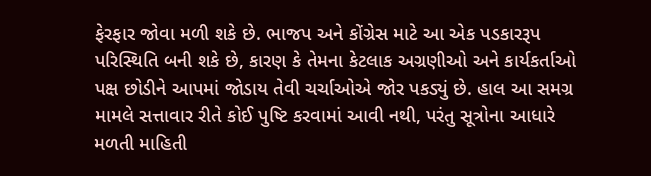ફેરફાર જોવા મળી શકે છે. ભાજપ અને કોંગ્રેસ માટે આ એક પડકારરૂપ પરિસ્થિતિ બની શકે છે, કારણ કે તેમના કેટલાક અગ્રણીઓ અને કાર્યકર્તાઓ પક્ષ છોડીને આપમાં જોડાય તેવી ચર્ચાઓએ જોર પકડ્યું છે. હાલ આ સમગ્ર મામલે સત્તાવાર રીતે કોઈ પુષ્ટિ કરવામાં આવી નથી, પરંતુ સૂત્રોના આધારે મળતી માહિતી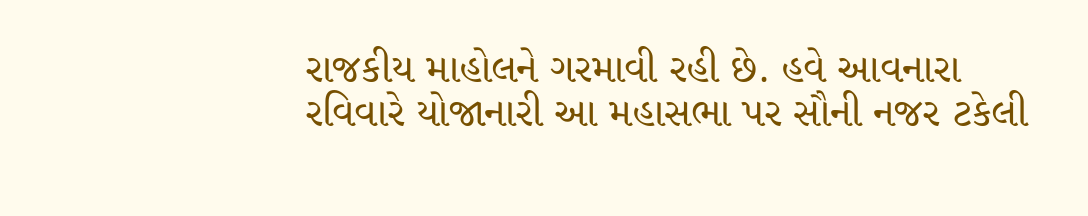રાજકીય માહોલને ગરમાવી રહી છે. હવે આવનારા રવિવારે યોજાનારી આ મહાસભા પર સૌની નજર ટકેલી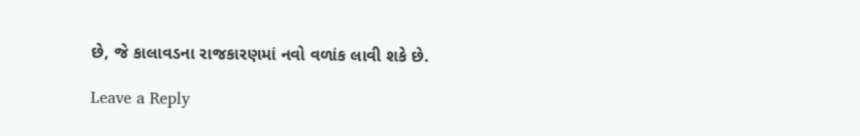છે, જે કાલાવડના રાજકારણમાં નવો વળાંક લાવી શકે છે.

Leave a Reply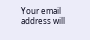Your email address will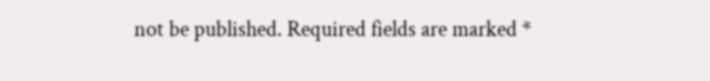not be published. Required fields are marked *